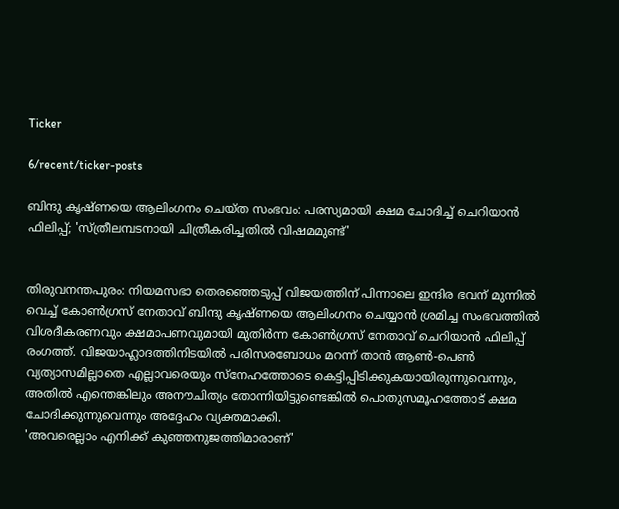Ticker

6/recent/ticker-posts

ബിന്ദു കൃഷ്ണയെ ആലിംഗനം ചെയ്ത സംഭവം: പരസ്യമായി ക്ഷമ ചോദിച്ച് ചെറിയാൻ ഫിലിപ്പ്; 'സ്ത്രീലമ്പടനായി ചിത്രീകരിച്ചതിൽ വിഷമമുണ്ട്'


തിരുവനന്തപുരം: നിയമസഭാ തെരഞ്ഞെടുപ്പ് വിജയത്തിന് പിന്നാലെ ഇന്ദിര ഭവന് മുന്നിൽ വെച്ച് കോൺഗ്രസ് നേതാവ് ബിന്ദു കൃഷ്ണയെ ആലിംഗനം ചെയ്യാൻ ശ്രമിച്ച സംഭവത്തിൽ വിശദീകരണവും ക്ഷമാപണവുമായി മുതിർന്ന കോൺഗ്രസ് നേതാവ് ചെറിയാൻ ഫിലിപ്പ് രംഗത്ത്. വിജയാഹ്ലാദത്തിനിടയിൽ പരിസരബോധം മറന്ന് താൻ ആൺ-പെൺ വ്യത്യാസമില്ലാതെ എല്ലാവരെയും സ്നേഹത്തോടെ കെട്ടിപ്പിടിക്കുകയായിരുന്നുവെന്നും, അതിൽ എന്തെങ്കിലും അനൗചിത്യം തോന്നിയിട്ടുണ്ടെങ്കിൽ പൊതുസമൂഹത്തോട് ക്ഷമ ചോദിക്കുന്നുവെന്നും അദ്ദേഹം വ്യക്തമാക്കി.
'അവരെല്ലാം എനിക്ക് കുഞ്ഞനുജത്തിമാരാണ്'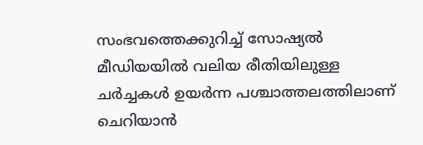സംഭവത്തെക്കുറിച്ച് സോഷ്യൽ മീഡിയയിൽ വലിയ രീതിയിലുള്ള ചർച്ചകൾ ഉയർന്ന പശ്ചാത്തലത്തിലാണ് ചെറിയാൻ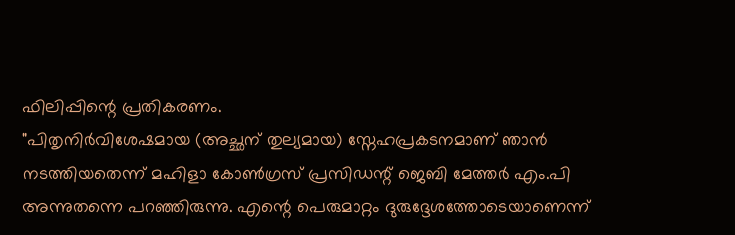ഫിലിപ്പിന്റെ പ്രതികരണം.
"പിതൃനിർവിശേഷമായ (അച്ഛന് തുല്യമായ) സ്നേഹപ്രകടനമാണ് ഞാൻ നടത്തിയതെന്ന് മഹിളാ കോൺഗ്രസ് പ്രസിഡന്റ് ജെബി മേത്തർ എം.പി അന്നുതന്നെ പറഞ്ഞിരുന്നു. എന്റെ പെരുമാറ്റം ദുരുദ്ദേശത്തോടെയാണെന്ന്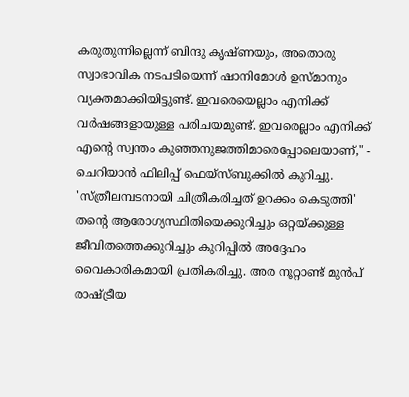കരുതുന്നില്ലെന്ന് ബിന്ദു കൃഷ്ണയും, അതൊരു സ്വാഭാവിക നടപടിയെന്ന് ഷാനിമോൾ ഉസ്മാനും വ്യക്തമാക്കിയിട്ടുണ്ട്. ഇവരെയെല്ലാം എനിക്ക് വർഷങ്ങളായുള്ള പരിചയമുണ്ട്. ഇവരെല്ലാം എനിക്ക് എന്റെ സ്വന്തം കുഞ്ഞനുജത്തിമാരെപ്പോലെയാണ്," - ചെറിയാൻ ഫിലിപ്പ് ഫെയ്‌സ്ബുക്കിൽ കുറിച്ചു.
'സ്ത്രീലമ്പടനായി ചിത്രീകരിച്ചത് ഉറക്കം കെടുത്തി'
തന്റെ ആരോഗ്യസ്ഥിതിയെക്കുറിച്ചും ഒറ്റയ്ക്കുള്ള ജീവിതത്തെക്കുറിച്ചും കുറിപ്പിൽ അദ്ദേഹം വൈകാരികമായി പ്രതികരിച്ചു. അര നൂറ്റാണ്ട് മുൻപ് രാഷ്ട്രീയ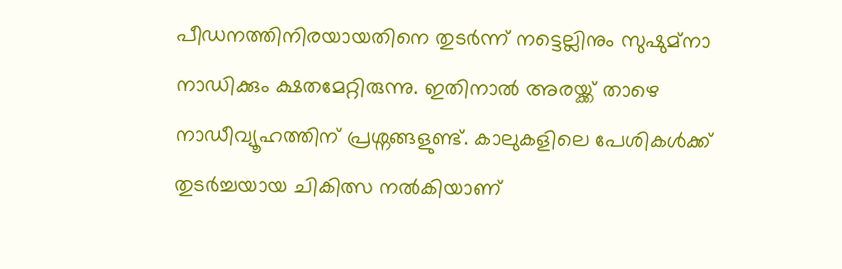പീഡനത്തിനിരയായതിനെ തുടർന്ന് നട്ടെല്ലിനും സുഷുമ്നാ നാഡിക്കും ക്ഷതമേറ്റിരുന്നു. ഇതിനാൽ അരയ്ക്ക് താഴെ നാഡീവ്യൂഹത്തിന് പ്രശ്നങ്ങളുണ്ട്. കാലുകളിലെ പേശികൾക്ക് തുടർച്ചയായ ചികിത്സ നൽകിയാണ്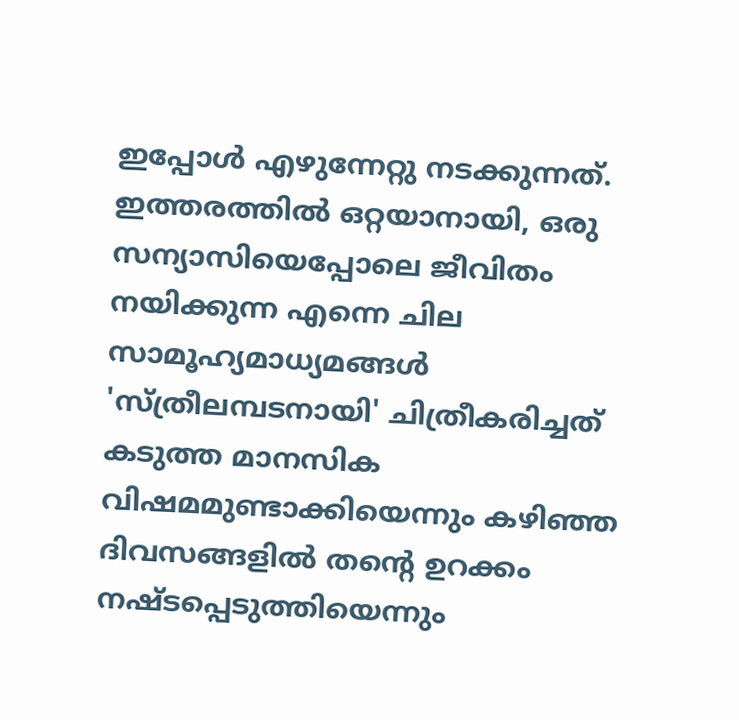ഇപ്പോൾ എഴുന്നേറ്റു നടക്കുന്നത്.
ഇത്തരത്തിൽ ഒറ്റയാനായി, ഒരു സന്യാസിയെപ്പോലെ ജീവിതം നയിക്കുന്ന എന്നെ ചില സാമൂഹ്യമാധ്യമങ്ങൾ 'സ്ത്രീലമ്പടനായി' ചിത്രീകരിച്ചത് കടുത്ത മാനസിക വിഷമമുണ്ടാക്കിയെന്നും കഴിഞ്ഞ ദിവസങ്ങളിൽ തന്റെ ഉറക്കം നഷ്ടപ്പെടുത്തിയെന്നും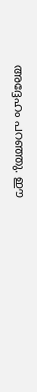അദ്ദേഹം പറഞ്ഞു. ഈ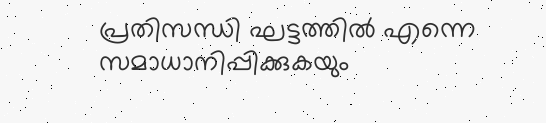പ്രതിസന്ധി ഘട്ടത്തിൽ എന്നെ സമാധാനിപ്പിക്കുകയും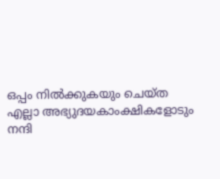ഒപ്പം നിൽക്കുകയും ചെയ്ത എല്ലാ അഭ്യുദയകാംക്ഷികളോടും നന്ദി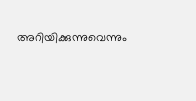അറിയിക്കുന്നുവെന്നും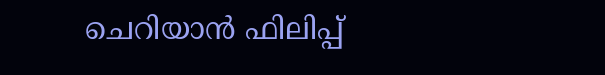ചെറിയാൻ ഫിലിപ്പ്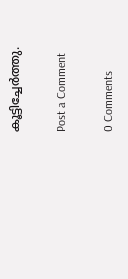കൂട്ടിച്ചേർത്തു.

Post a Comment

0 Comments